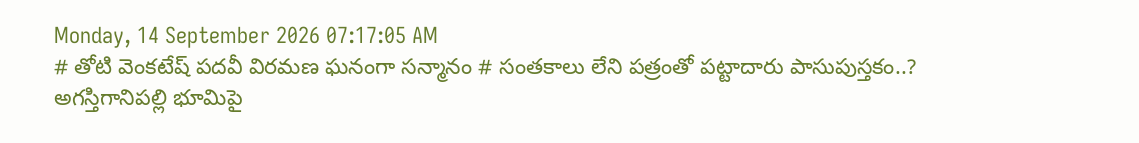Monday, 14 September 2026 07:17:05 AM
# తోటి వెంకటేష్ పదవీ విరమణ ఘనంగా సన్మానం # సంతకాలు లేని పత్రంతో పట్టాదారు పాసుపుస్తకం..? అగస్తిగానిపల్లి భూమిపై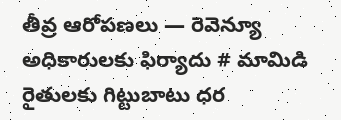తీవ్ర ఆరోపణలు — రెవెన్యూ అధికారులకు ఫిర్యాదు # మామిడి రైతులకు గిట్టుబాటు ధర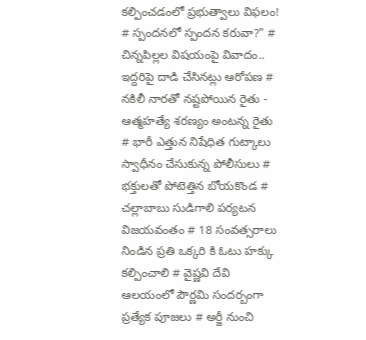కల్పించడంలో ప్రభుత్వాలు విఫలం! # స్పందనలో స్పందన కరువా?" # చిన్నపిల్లల విషయంపై వివాదం.. ఇద్దరిపై దాడి చేసినట్లు ఆరోపణ # నకిలీ నారతో నష్టపోయిన రైతు - ఆత్మహత్యే శరణ్యం అంటన్న రైతు # భారీ ఎత్తున నిషేధిత గుట్కాలు స్వాధీనం చేసుకున్న పోలీసులు # భక్తులతో పోటెత్తిన బోయకొండ # చల్లాబాబు సుడిగాలి పర్యటన విజయవంతం # 18 సంవత్సరాలు నిండిన ప్రతి ఒక్కరి కి ఓటు హక్కు కల్పించాలి # వైష్ణవి దేవి ఆలయంలో పౌర్ణమి సందర్బంగా ప్రత్యేక పూజలు # అర్జీ నుంచి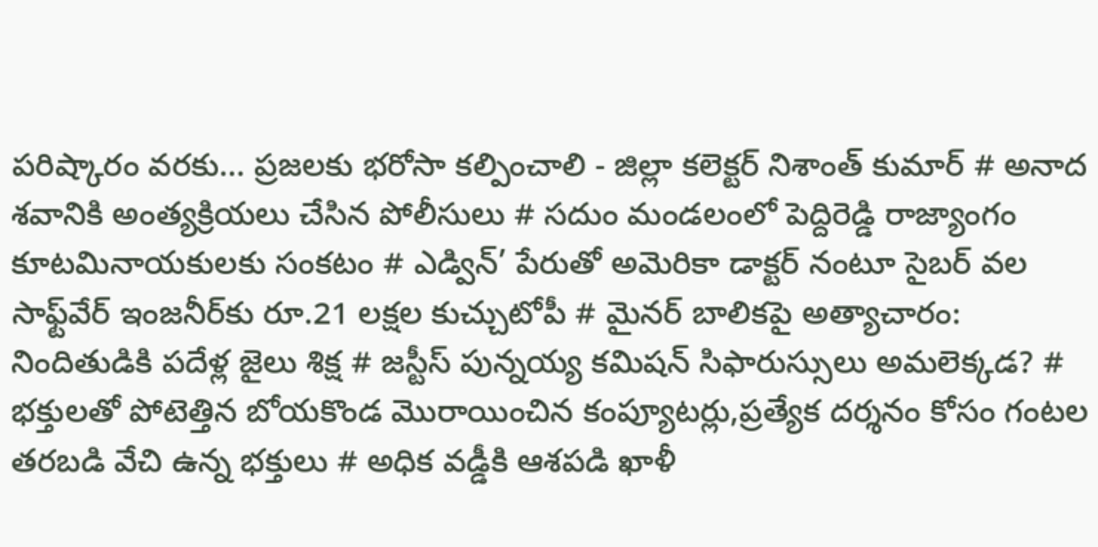పరిష్కారం వరకు… ప్రజలకు భరోసా కల్పించాలి - జిల్లా కలెక్టర్ నిశాంత్ కుమార్ # అనాద శవానికి అంత్యక్రియలు చేసిన పోలీసులు # సదుం మండలంలో పెద్దిరెడ్డి రాజ్యాంగం కూటమినాయకులకు సంకటం # ఎడ్విన్’ పేరుతో అమెరికా డాక్టర్ నంటూ సైబర్ వల సాఫ్ట్‌వేర్ ఇంజనీర్‌కు రూ.21 లక్షల కుచ్చుటోపీ # మైనర్ బాలికపై అత్యాచారం: నిందితుడికి పదేళ్ల జైలు శిక్ష # జస్టీస్ పున్నయ్య కమిషన్ సిఫారుస్సులు అమలెక్కడ? # భక్తులతో పోటెత్తిన బోయకొండ మొరాయించిన కంప్యూటర్లు,ప్రత్యేక దర్శనం కోసం గంటల తరబడి వేచి ఉన్న భక్తులు # అధిక వడ్డీకి ఆశపడి ఖాళీ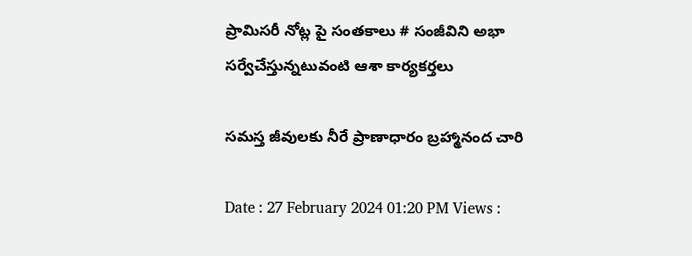ప్రామిసరీ నోట్ల పై సంతకాలు # సంజీవిని అభా సర్వేచేస్తున్నటువంటి ఆశా కార్యకర్తలు

సమస్త జీవులకు నీరే ప్రాణాధారం బ్రహ్మానంద చారి

Date : 27 February 2024 01:20 PM Views :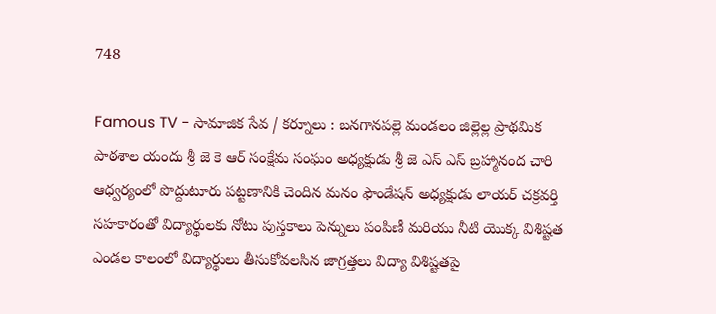748

Famous TV - సామాజిక సేవ / కర్నూలు : బనగానపల్లె మండలం జిల్లెల్ల ప్రాథమిక పాఠశాల యందు శ్రీ జె కె ఆర్ సంక్షేమ సంఘం అధ్యక్షుడు శ్రీ జె ఎస్ ఎస్ బ్రహ్మానంద చారి ఆధ్వర్యంలో పొద్దుటూరు పట్టణానికి చెందిన మనం ఫౌండేషన్ అధ్యక్షుడు లాయర్ చక్రవర్తి సహకారంతో విద్యార్థులకు నోటు పుస్తకాలు పెన్నులు పంపిణీ మరియు నీటి యొక్క విశిష్టత ఎండల కాలంలో విద్యార్థులు తీసుకోవలసిన జాగ్రత్తలు విద్యా విశిష్టతపై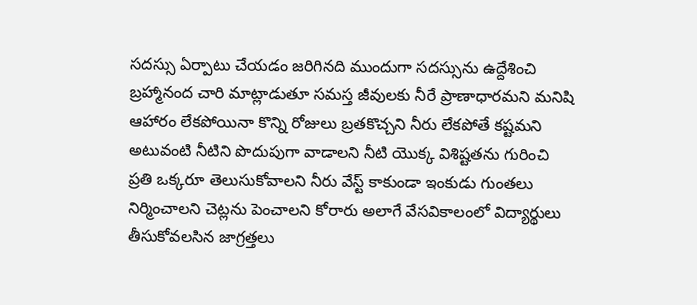సదస్సు ఏర్పాటు చేయడం జరిగినది ముందుగా సదస్సును ఉద్దేశించి బ్రహ్మానంద చారి మాట్లాడుతూ సమస్త జీవులకు నీరే ప్రాణాధారమని మనిషి ఆహారం లేకపోయినా కొన్ని రోజులు బ్రతకొచ్చని నీరు లేకపోతే కష్టమని అటువంటి నీటిని పొదుపుగా వాడాలని నీటి యొక్క విశిష్టతను గురించి ప్రతి ఒక్కరూ తెలుసుకోవాలని నీరు వేస్ట్ కాకుండా ఇంకుడు గుంతలు నిర్మించాలని చెట్లను పెంచాలని కోరారు అలాగే వేసవికాలంలో విద్యార్థులు తీసుకోవలసిన జాగ్రత్తలు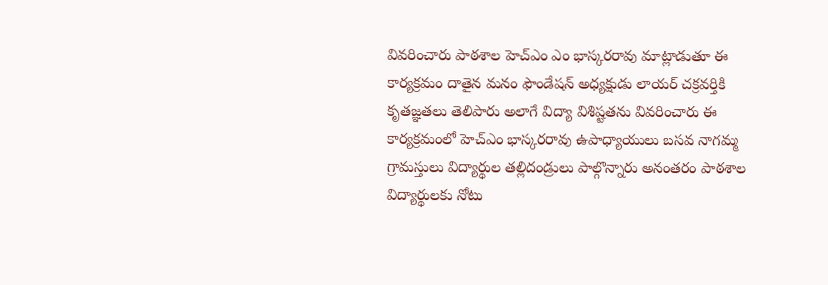వివరించారు పాఠశాల హెచ్ఎం ఎం భాస్కరరావు మాట్లాడుతూ ఈ కార్యక్రమం దాతైన మనం ఫౌండేషన్ అధ్యక్షుడు లాయర్ చక్రవర్తికి కృతజ్ఞతలు తెలిపారు అలాగే విద్యా విశిష్టతను వివరించారు ఈ కార్యక్రమంలో హెచ్ఎం భాస్కరరావు ఉపాధ్యాయులు బసవ నాగమ్మ గ్రామస్తులు విద్యార్థుల తల్లిదండ్రులు పాల్గొన్నారు అనంతరం పాఠశాల విద్యార్థులకు నోటు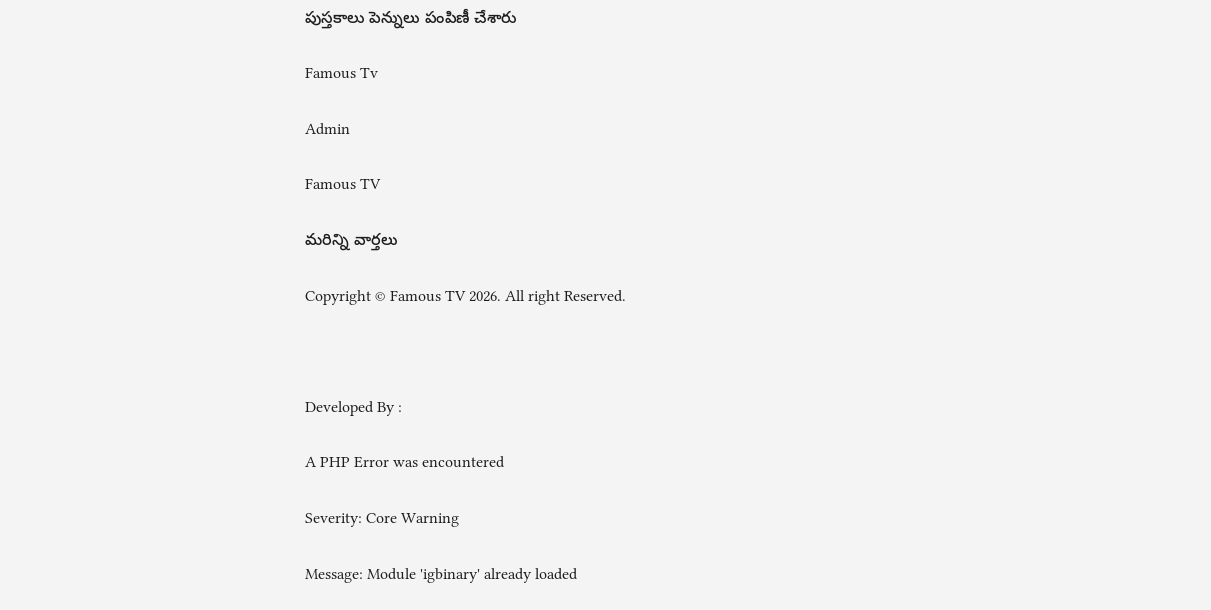పుస్తకాలు పెన్నులు పంపిణీ చేశారు

Famous Tv

Admin

Famous TV

మరిన్ని వార్తలు

Copyright © Famous TV 2026. All right Reserved.



Developed By :

A PHP Error was encountered

Severity: Core Warning

Message: Module 'igbinary' already loaded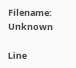Filename: Unknown

Line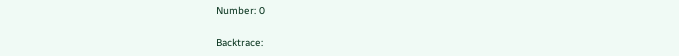Number: 0

Backtrace: